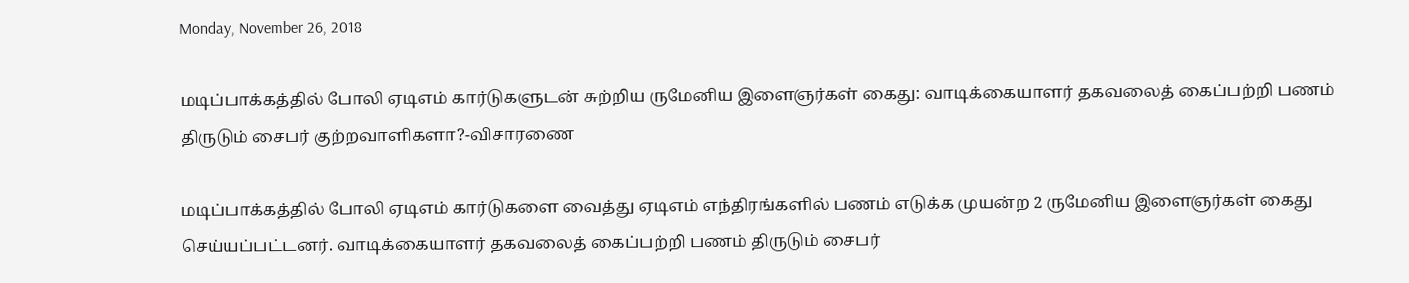Monday, November 26, 2018

மடிப்பாக்கத்தில் போலி ஏடிஎம் கார்டுகளுடன் சுற்றிய ருமேனிய இளைஞர்கள் கைது: வாடிக்கையாளர் தகவலைத் கைப்பற்றி பணம் திருடும் சைபர் குற்றவாளிகளா?-விசாரணை

மடிப்பாக்கத்தில் போலி ஏடிஎம் கார்டுகளை வைத்து ஏடிஎம் எந்திரங்களில் பணம் எடுக்க முயன்ற 2 ருமேனிய இளைஞர்கள் கைது செய்யப்பட்டனர். வாடிக்கையாளர் தகவலைத் கைப்பற்றி பணம் திருடும் சைபர்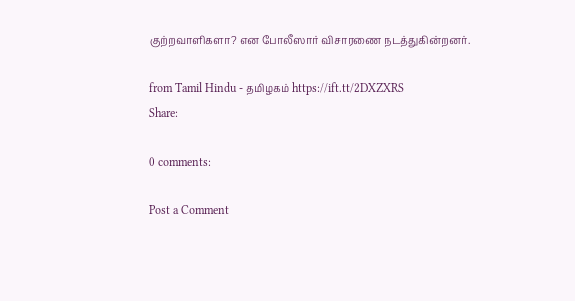குற்றவாளிகளா? என போலீஸார் விசாரணை நடத்துகின்றனர்.

from Tamil Hindu - தமிழகம் https://ift.tt/2DXZXRS
Share:

0 comments:

Post a Comment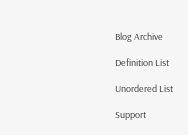Blog Archive

Definition List

Unordered List

Support